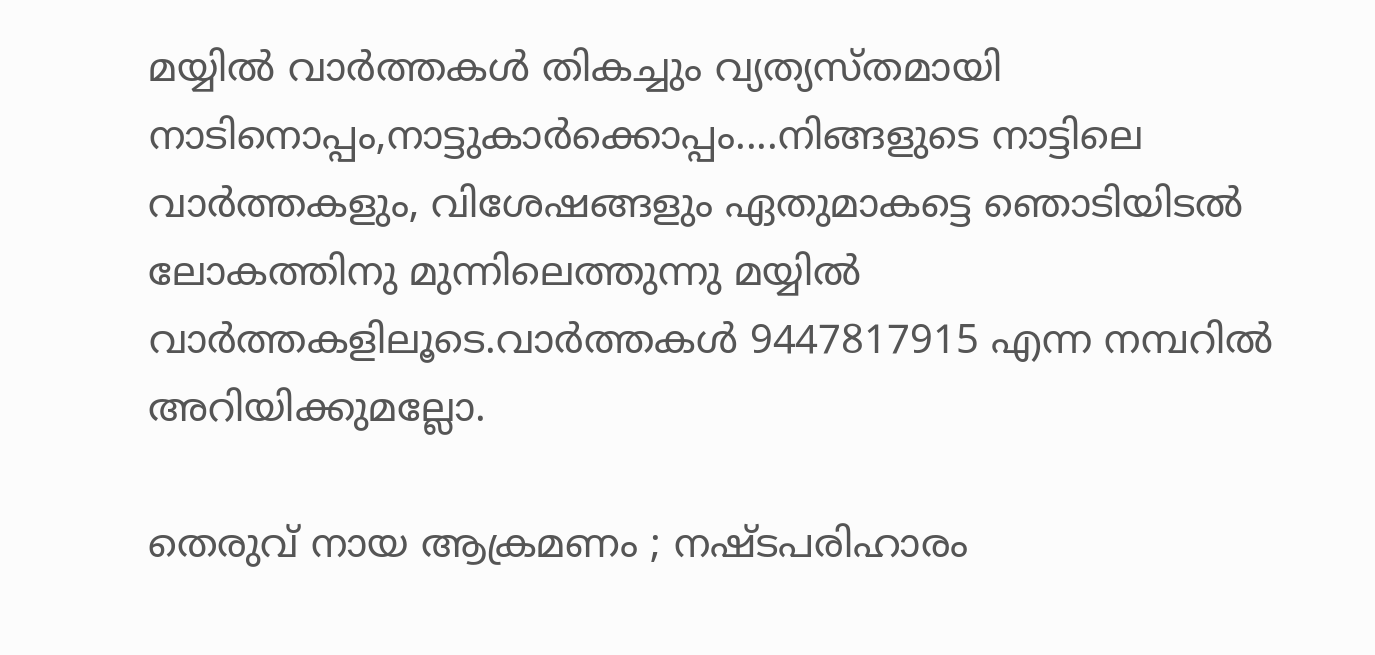മയ്യില്‍ വാര്‍ത്തകള്‍ തികച്ചും വ്യത്യസ്തമായി നാടിനൊപ്പം,നാട്ടുകാര്‍ക്കൊപ്പം....നിങ്ങളുടെ നാട്ടിലെ വാര്‍ത്തകളും, വിശേഷങ്ങളും ഏതുമാകട്ടെ ഞൊടിയിടല്‍ ലോകത്തിനു മുന്നിലെത്തുന്നു മയ്യില്‍ വാര്‍ത്തകളിലൂടെ.വാര്‍ത്തകള്‍ 9447817915 എന്ന നമ്പറില്‍ അറിയിക്കുമല്ലോ.

തെരുവ് നായ ആക്രമണം ; നഷ്ടപരിഹാരം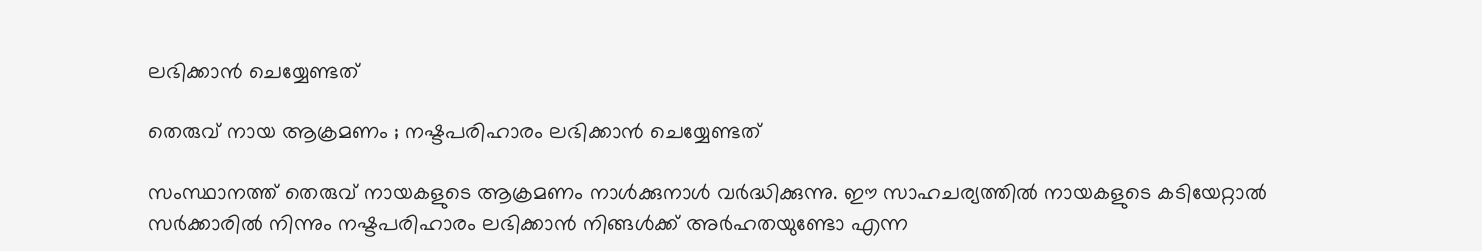ലഭിക്കാന്‍ ചെയ്യേണ്ടത്

തെരുവ് നായ ആക്രമണം ; നഷ്ടപരിഹാരം ലഭിക്കാന്‍ ചെയ്യേണ്ടത്

സംസ്ഥാനത്ത് തെരുവ് നായകളുടെ ആക്രമണം നാള്‍ക്കുനാള്‍ വര്‍ദ്ധിക്കുന്നു. ഈ സാഹചര്യത്തില്‍ നായകളുടെ കടിയേറ്റാല്‍ സര്‍ക്കാരില്‍ നിന്നും നഷ്ടപരിഹാരം ലഭിക്കാന്‍ നിങ്ങള്‍ക്ക് അര്‍ഹതയുണ്ടോ എന്ന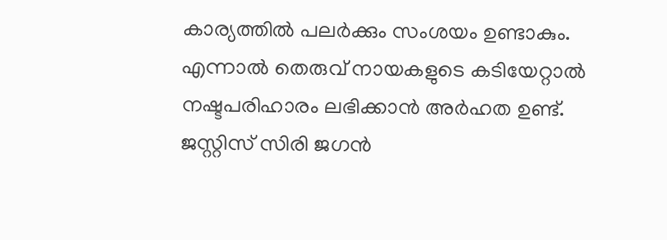കാര്യത്തില്‍ പലര്‍ക്കും സംശയം ഉണ്ടാകും. എന്നാല്‍ തെരുവ് നായകളുടെ കടിയേറ്റാല്‍ നഷ്ടപരിഹാരം ലഭിക്കാന്‍ അര്‍ഹത ഉണ്ട്. ജസ്റ്റിസ് സിരി ജഗന്‍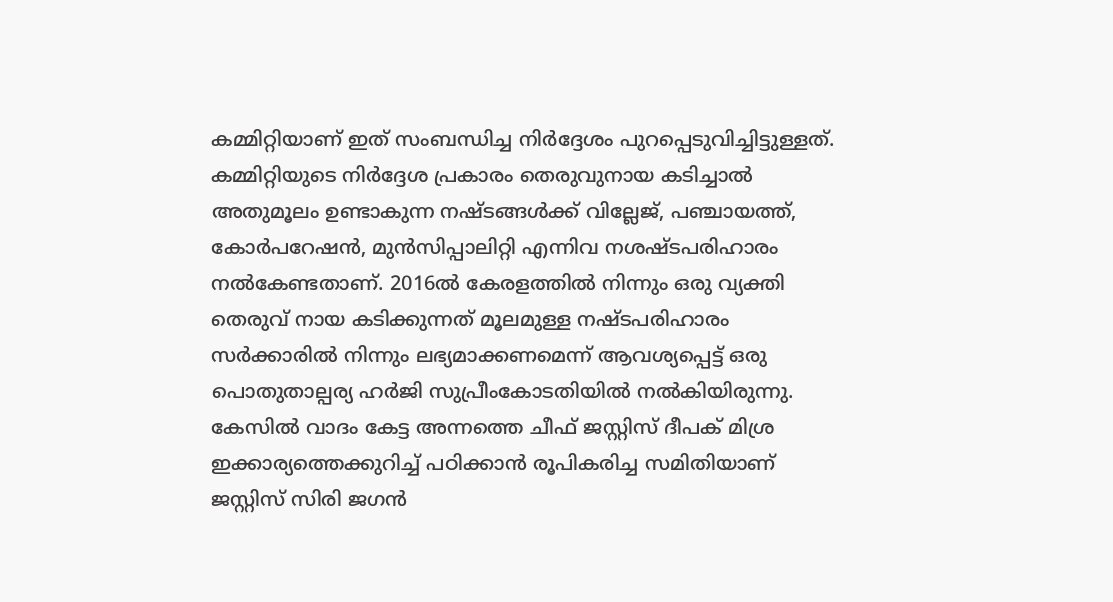കമ്മിറ്റിയാണ് ഇത് സംബന്ധിച്ച നിര്‍ദ്ദേശം പുറപ്പെടുവിച്ചിട്ടുള്ളത്. കമ്മിറ്റിയുടെ നിര്‍ദ്ദേശ പ്രകാരം തെരുവുനായ കടിച്ചാല്‍ അതുമൂലം ഉണ്ടാകുന്ന നഷ്ടങ്ങള്‍ക്ക് വില്ലേജ്, പഞ്ചായത്ത്, കോര്‍പറേഷന്‍, മുന്‍സിപ്പാലിറ്റി എന്നിവ നശഷ്ടപരിഹാരം നല്‍കേണ്ടതാണ്. 2016ല്‍ കേരളത്തില്‍ നിന്നും ഒരു വ്യക്തി തെരുവ് നായ കടിക്കുന്നത് മൂലമുള്ള നഷ്ടപരിഹാരം സര്‍ക്കാരില്‍ നിന്നും ലഭ്യമാക്കണമെന്ന് ആവശ്യപ്പെട്ട് ഒരു പൊതുതാല്പര്യ ഹര്‍ജി സുപ്രീംകോടതിയില്‍ നല്‍കിയിരുന്നു. കേസില്‍ വാദം കേട്ട അന്നത്തെ ചീഫ് ജസ്റ്റിസ് ദീപക് മിശ്ര ഇക്കാര്യത്തെക്കുറിച്ച്‌ പഠിക്കാന്‍ രൂപികരിച്ച സമിതിയാണ് ജസ്റ്റിസ് സിരി ജഗന്‍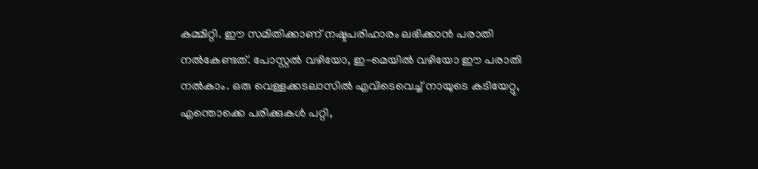കമ്മിറ്റി. ഈ സമിതിക്കാണ് നഷ്ടപരിഹാരം ലഭിക്കാന്‍ പരാതി നല്‍കേണ്ടത്. പോസ്റ്റല്‍ വഴിയോ, ഇ-മെയില്‍ വഴിയോ ഈ പരാതി നല്‍കാം. ഒരു വെള്ളക്കടലാസില്‍ എവിടെവെച്ച്‌ നായുടെ കടിയേറ്റു, എന്തൊക്കെ പരിക്കുകൾ പറ്റി,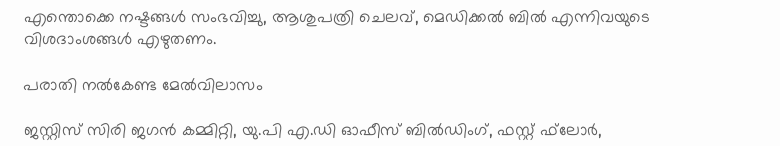എന്തൊക്കെ നഷ്ടങ്ങള്‍ സംഭവിച്ചു, ആശുപത്രി ചെലവ്, മെഡിക്കല്‍ ബില്‍ എന്നിവയുടെ വിശദാംശങ്ങള്‍ എഴുതണം.

പരാതി നല്‍കേണ്ട മേല്‍വിലാസം

ജസ്റ്റിസ് സിരി ജഗന്‍ കമ്മിറ്റി, യു.പി എ.ഡി ഓഫീസ് ബില്‍ഡിംഗ്, ഫസ്റ്റ് ഫ്‌ലോര്‍,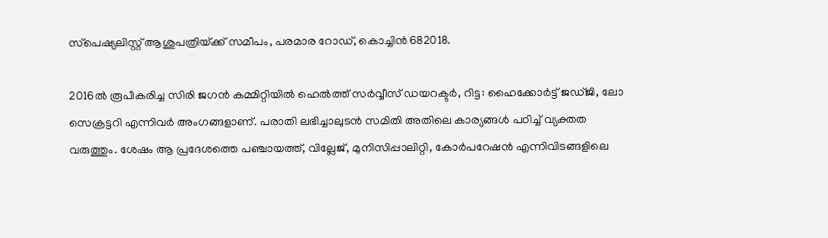സ്‌പെഷ്യലിസ്റ്റ് ആശുപത്രിയ്‌ക്ക് സമീപം, പരമാര റോഡ്, കൊച്ചിന്‍ 682018.

2016ല്‍ രൂപീകരിച്ച സിരി ജഗന്‍ കമ്മിറ്റിയില്‍ ഹെല്‍ത്ത് സര്‍വ്വീസ് ഡയറക്ടര്‍, റിട്ട: ഹൈക്കോര്‍ട്ട് ജഡ്ജി, ലോ സെക്രട്ടറി എന്നിവര്‍ അംഗങ്ങളാണ്. പരാതി ലഭിച്ചാലുടന്‍ സമിതി അതിലെ കാര്യങ്ങള്‍ പഠിച്ച്‌ വ്യക്തത വരുത്തും. ശേഷം ആ പ്രദേശത്തെ പഞ്ചായത്ത്, വില്ലേജ്, മുനിസിപ്പാലിറ്റി, കോര്‍പറേഷന്‍ എന്നിവിടങ്ങളിലെ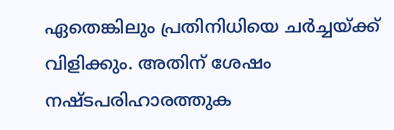ഏതെങ്കിലും പ്രതിനിധിയെ ചര്‍ച്ചയ്‌ക്ക് വിളിക്കും. അതിന് ശേഷം നഷ്ടപരിഹാരത്തുക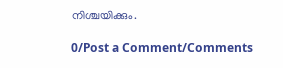നിശ്ചയിക്കും.

0/Post a Comment/Comments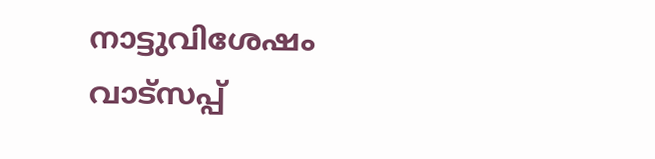നാട്ടുവിശേഷം വാട്സപ്പ്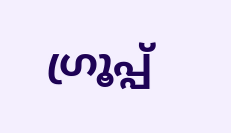ഗ്രൂപ്പ്